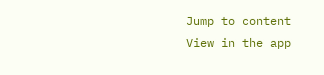Jump to content
View in the app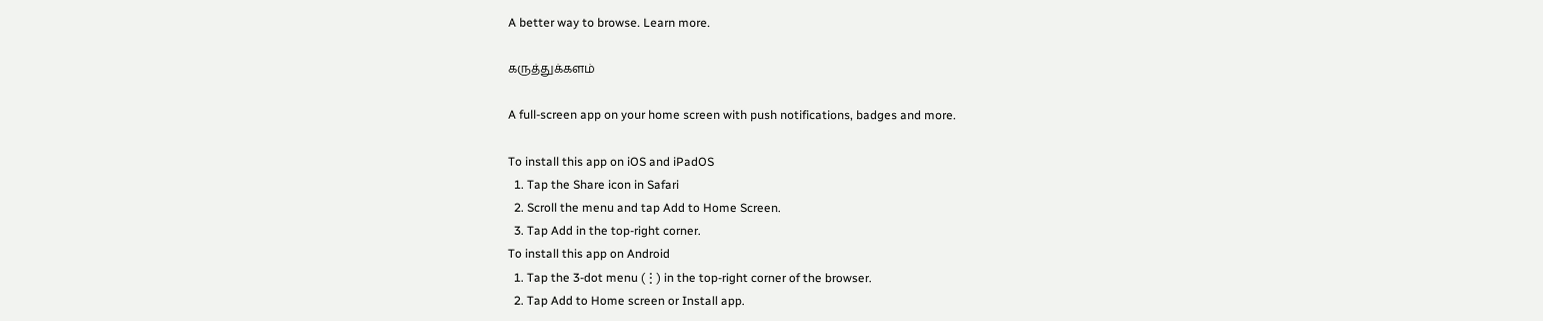A better way to browse. Learn more.

கருத்துக்களம்

A full-screen app on your home screen with push notifications, badges and more.

To install this app on iOS and iPadOS
  1. Tap the Share icon in Safari
  2. Scroll the menu and tap Add to Home Screen.
  3. Tap Add in the top-right corner.
To install this app on Android
  1. Tap the 3-dot menu (⋮) in the top-right corner of the browser.
  2. Tap Add to Home screen or Install app.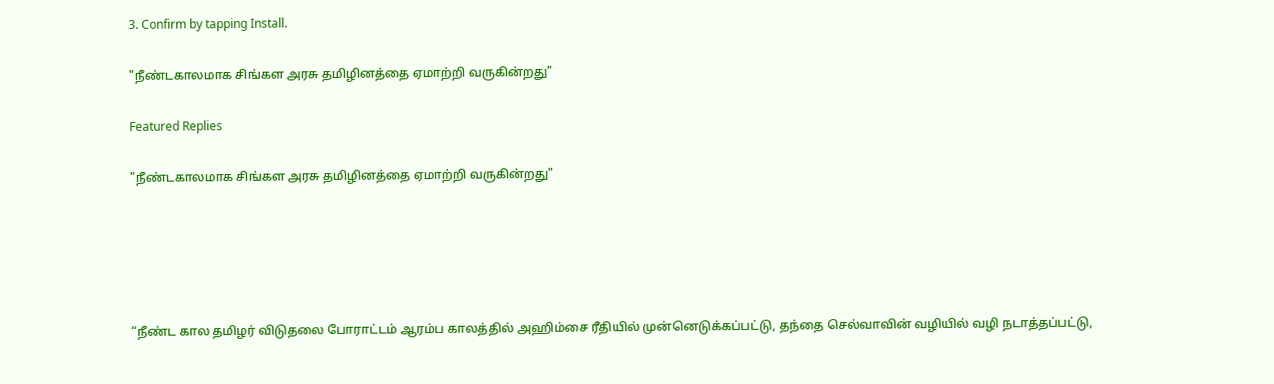3. Confirm by tapping Install.

"நீண்டகாலமாக சிங்கள அரசு தமிழினத்தை ஏமாற்றி வருகின்றது"

Featured Replies

"நீண்டகாலமாக சிங்கள அரசு தமிழினத்தை ஏமாற்றி வருகின்றது"





“நீண்ட கால தமிழர் விடுதலை போராட்டம் ஆரம்ப காலத்தில் அஹிம்சை ரீதியில் முன்னெடுக்கப்பட்டு, தந்தை செல்வாவின் வழியில் வழி நடாத்தப்பட்டு,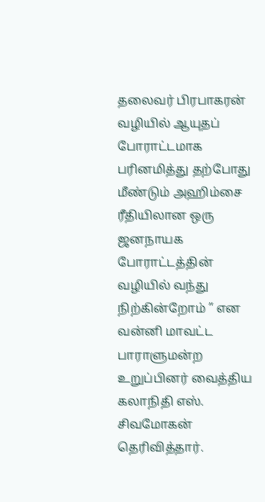தலைவர் பிரபாகரன் வழியில் ஆயுதப் போராட்டமாக பரினமித்து தற்போது மீண்டும் அஹிம்சை ரீதியிலான ஒரு ஜனநாயக போராட்டத்தின் வழியில் வந்து நிற்கின்றோம் ” என வன்னி மாவட்ட பாராளுமன்ற உறுப்பினர் வைத்திய கலாநிதி எஸ். சிவமோகன் தெரிவித்தார்.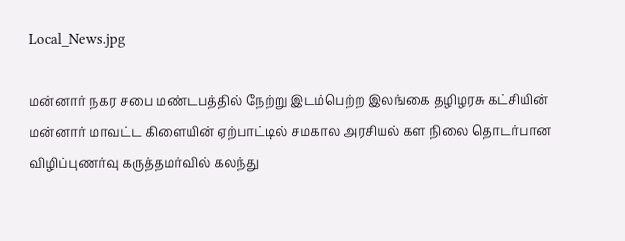Local_News.jpg

மன்னார் நகர சபை மண்டபத்தில் நேற்று இடம்பெற்ற இலங்கை தழிழரசு கட்சியின் மன்னார் மாவட்ட கிளையின் ஏற்பாட்டில் சமகால அரசியல் கள நிலை தொடர்பான விழிப்புணர்வு கருத்தமர்வில் கலந்து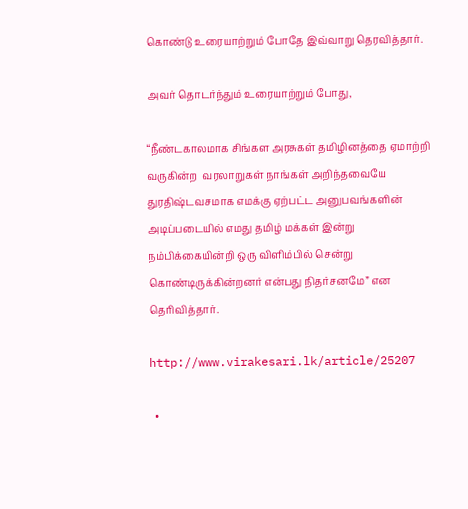கொண்டு உரையாற்றும் போதே இவ்வாறு தெரவித்தார்.

அவர் தொடர்ந்தும் உரையாற்றும் போது,

“நீண்டகாலமாக சிங்கள அரசுகள் தமிழினத்தை ஏமாற்றி வருகின்ற  வரலாறுகள் நாங்கள் அறிந்தவையே துரதிஷ்டவசமாக எமக்கு ஏற்பட்ட அனுபவங்களின் அடிப்படையில் எமது தமிழ் மக்கள் இன்று நம்பிக்கையின்றி ஒரு விளிம்பில் சென்று கொண்டிருக்கின்றனர் என்பது நிதர்சனமே” என தெரிவித்தார்.

http://www.virakesari.lk/article/25207

  •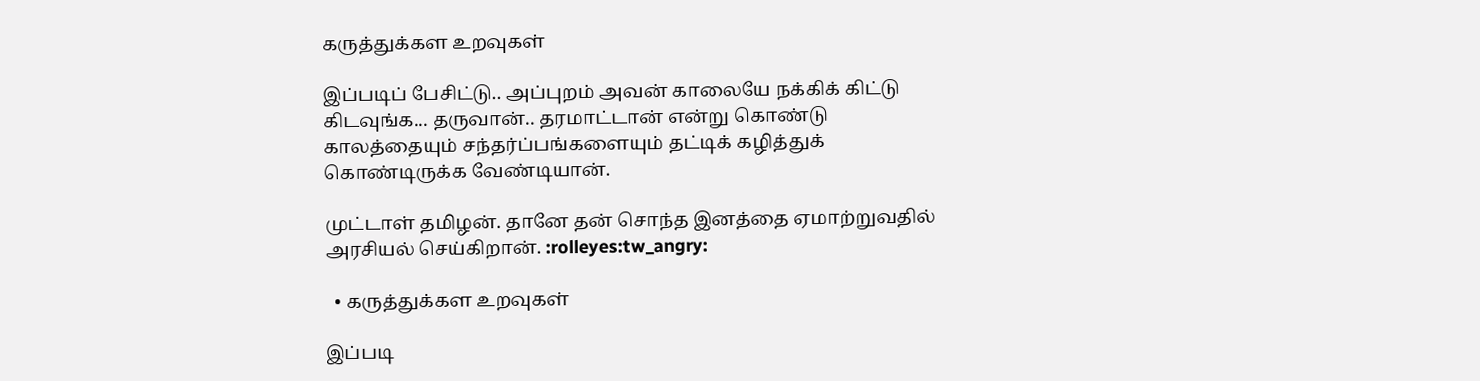கருத்துக்கள உறவுகள்

இப்படிப் பேசிட்டு.. அப்புறம் அவன் காலையே நக்கிக் கிட்டு கிடவுங்க... தருவான்.. தரமாட்டான் என்று கொண்டு காலத்தையும் சந்தர்ப்பங்களையும் தட்டிக் கழித்துக் கொண்டிருக்க வேண்டியான்.

முட்டாள் தமிழன். தானே தன் சொந்த இனத்தை ஏமாற்றுவதில் அரசியல் செய்கிறான். :rolleyes:tw_angry:

  • கருத்துக்கள உறவுகள்

இப்படி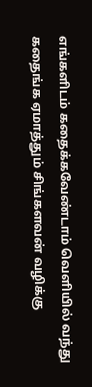எங்களிடம் கதைக்கவேண்டாம் வெளியில் வந்து கதைங்க ஏமாத்தும் சிங்களவன் வழிக்கு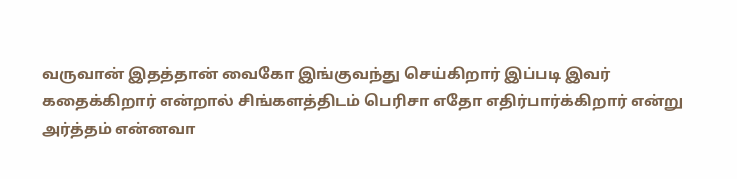வருவான் இதத்தான் வைகோ இங்குவந்து செய்கிறார் இப்படி இவர் கதைக்கிறார் என்றால் சிங்களத்திடம் பெரிசா எதோ எதிர்பார்க்கிறார் என்று அர்த்தம் என்னவா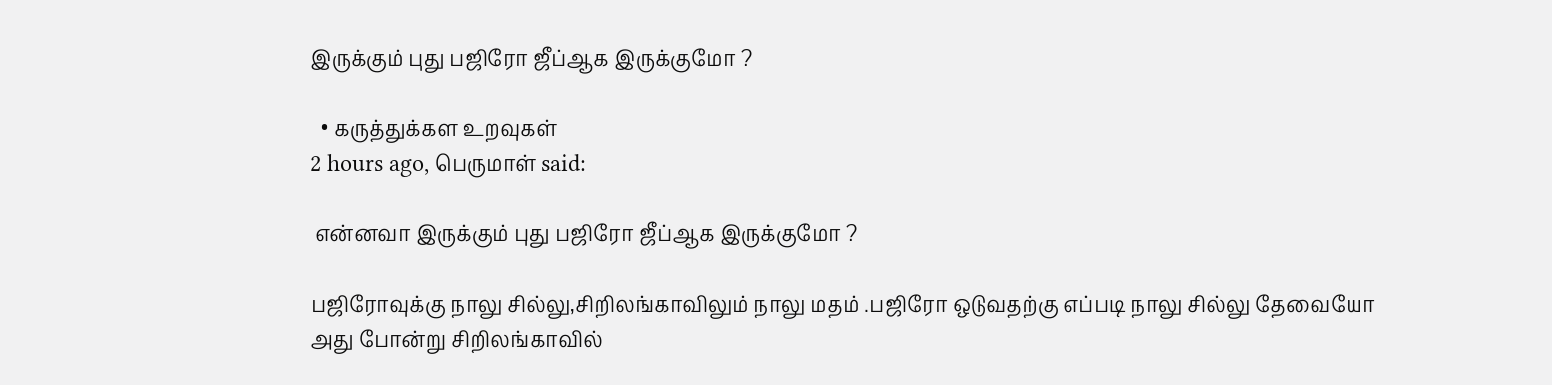இருக்கும் புது பஜிரோ ஜீப்ஆக இருக்குமோ ?

  • கருத்துக்கள உறவுகள்
2 hours ago, பெருமாள் said:

 என்னவா இருக்கும் புது பஜிரோ ஜீப்ஆக இருக்குமோ ?

பஜிரோவுக்கு நாலு சில்லு,சிறிலங்காவிலும் நாலு மதம் .பஜிரோ ஒடுவதற்கு எப்படி நாலு சில்லு தேவையோ அது போன்று சிறிலங்காவில்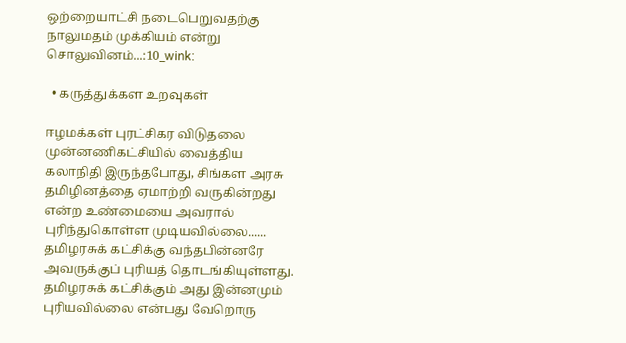ஒற்றையாட்சி நடைபெறுவதற்கு நாலுமதம் முக்கியம் என்று சொலுவினம்...:10_wink:

  • கருத்துக்கள உறவுகள்

ஈழமக்கள் புரட்சிகர விடுதலை முன்னணிகட்சியில் வைத்திய கலாநிதி இருந்தபோது, சிங்கள அரசு தமிழினத்தை ஏமாற்றி வருகின்றது என்ற உண்மையை அவரால் புரிந்துகொள்ள முடியவில்லை...... தமிழரசுக் கட்சிக்கு வந்தபின்னரே அவருக்குப் புரியத் தொடங்கியுள்ளது. தமிழரசுக் கட்சிக்கும் அது இன்னமும் புரியவில்லை என்பது வேறொரு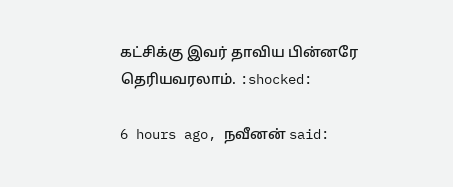கட்சிக்கு இவர் தாவிய பின்னரே தெரியவரலாம். :shocked:

6 hours ago, நவீனன் said: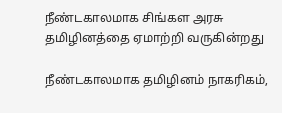நீண்டகாலமாக சிங்கள அரசு தமிழினத்தை ஏமாற்றி வருகின்றது

நீண்டகாலமாக தமிழினம் நாகரிகம்,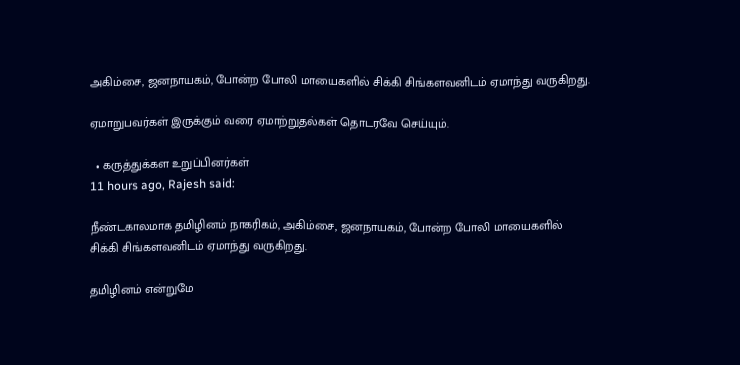அகிம்சை, ஜனநாயகம், போன்ற போலி மாயைகளில் சிக்கி சிங்களவனிடம் ஏமாந்து வருகிறது.

ஏமாறுபவர்கள் இருக்கும் வரை ஏமாற்றுதல்கள் தொடரவே செய்யும்.

  • கருத்துக்கள உறுப்பினர்கள்
11 hours ago, Rajesh said:

நீண்டகாலமாக தமிழினம் நாகரிகம், அகிம்சை, ஜனநாயகம், போன்ற போலி மாயைகளில் சிக்கி சிங்களவனிடம் ஏமாந்து வருகிறது.

தமிழினம் என்றுமே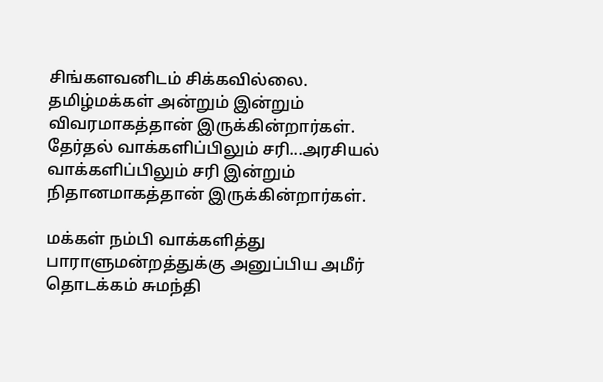சிங்களவனிடம் சிக்கவில்லை. தமிழ்மக்கள் அன்றும் இன்றும் விவரமாகத்தான் இருக்கின்றார்கள். தேர்தல் வாக்களிப்பிலும் சரி...அரசியல் வாக்களிப்பிலும் சரி இன்றும் நிதானமாகத்தான் இருக்கின்றார்கள்.

மக்கள் நம்பி வாக்களித்து பாராளுமன்றத்துக்கு அனுப்பிய அமீர் தொடக்கம் சுமந்தி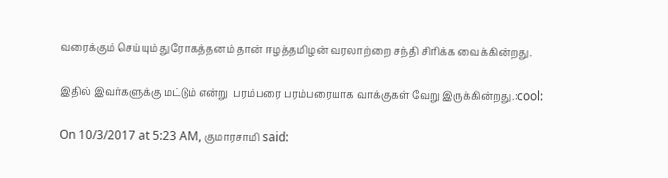வரைக்கும் செய்யும் துரோகத்தனம் தான் ஈழத்தமிழன் வரலாற்றை சந்தி சிரிக்க வைக்கின்றது.

இதில் இவர்களுக்கு மட்டும் என்று  பரம்பரை பரம்பரையாக வாக்குகள் வேறு இருக்கின்றது.:cool:

On 10/3/2017 at 5:23 AM, குமாரசாமி said: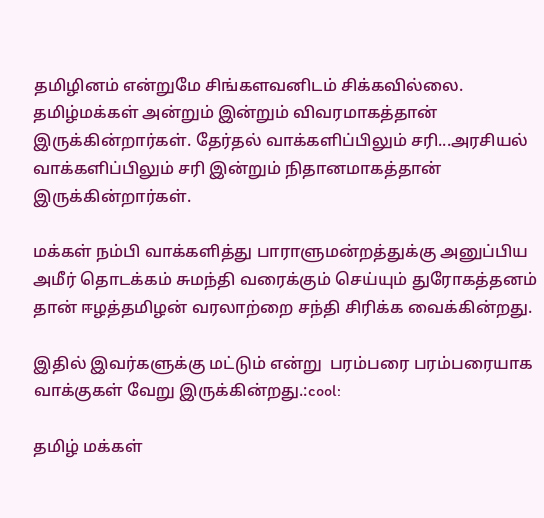தமிழினம் என்றுமே சிங்களவனிடம் சிக்கவில்லை. தமிழ்மக்கள் அன்றும் இன்றும் விவரமாகத்தான் இருக்கின்றார்கள். தேர்தல் வாக்களிப்பிலும் சரி...அரசியல் வாக்களிப்பிலும் சரி இன்றும் நிதானமாகத்தான் இருக்கின்றார்கள்.

மக்கள் நம்பி வாக்களித்து பாராளுமன்றத்துக்கு அனுப்பிய அமீர் தொடக்கம் சுமந்தி வரைக்கும் செய்யும் துரோகத்தனம் தான் ஈழத்தமிழன் வரலாற்றை சந்தி சிரிக்க வைக்கின்றது.

இதில் இவர்களுக்கு மட்டும் என்று  பரம்பரை பரம்பரையாக வாக்குகள் வேறு இருக்கின்றது.:cool:

தமிழ் மக்கள்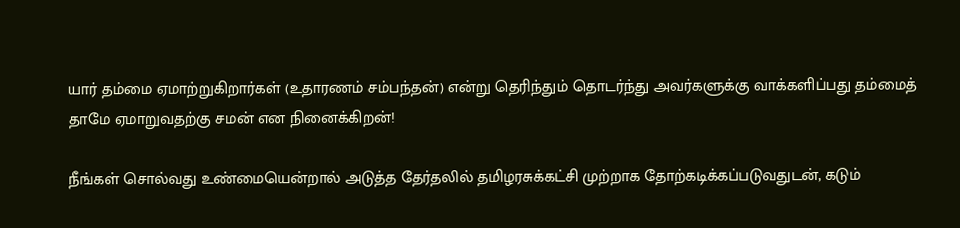யார் தம்மை ஏமாற்றுகிறார்கள் (உதாரணம் சம்பந்தன்) என்று தெரிந்தும் தொடர்ந்து அவர்களுக்கு வாக்களிப்பது தம்மைத் தாமே ஏமாறுவதற்கு சமன் என நினைக்கிறன்!

நீங்கள் சொல்வது உண்மையென்றால் அடுத்த தேர்தலில் தமிழரசுக்கட்சி முற்றாக தோற்கடிக்கப்படுவதுடன், கடும்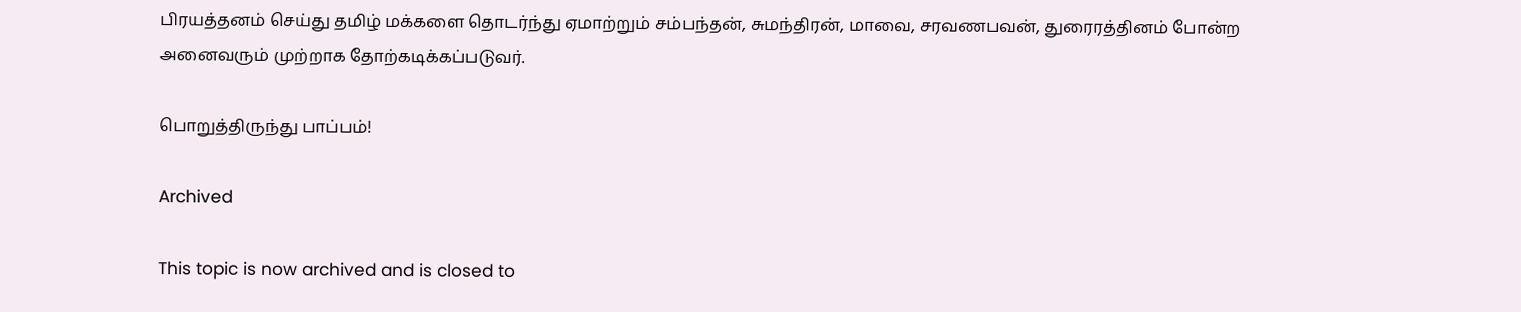பிரயத்தனம் செய்து தமிழ் மக்களை தொடர்ந்து ஏமாற்றும் சம்பந்தன், சுமந்திரன், மாவை, சரவணபவன், துரைரத்தினம் போன்ற அனைவரும் முற்றாக தோற்கடிக்கப்படுவர்.

பொறுத்திருந்து பாப்பம்!

Archived

This topic is now archived and is closed to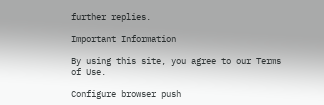further replies.

Important Information

By using this site, you agree to our Terms of Use.

Configure browser push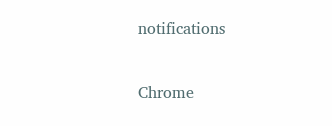notifications

Chrome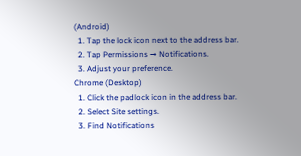(Android)
  1. Tap the lock icon next to the address bar.
  2. Tap Permissions → Notifications.
  3. Adjust your preference.
Chrome (Desktop)
  1. Click the padlock icon in the address bar.
  2. Select Site settings.
  3. Find Notifications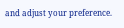and adjust your preference.